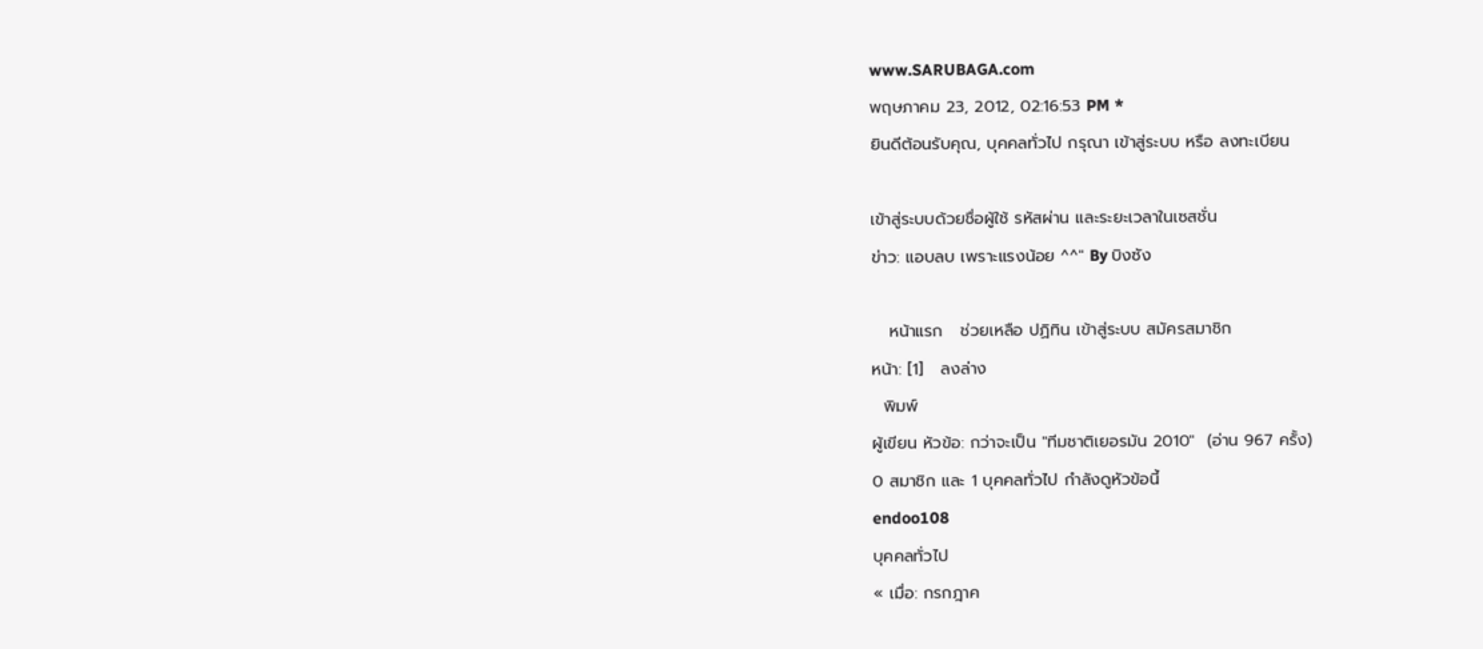www.SARUBAGA.com
พฤษภาคม 23, 2012, 02:16:53 PM *
ยินดีต้อนรับคุณ, บุคคลทั่วไป กรุณา เข้าสู่ระบบ หรือ ลงทะเบียน

เข้าสู่ระบบด้วยชื่อผู้ใช้ รหัสผ่าน และระยะเวลาในเซสชั่น
ข่าว: แอบลบ เพราะแรงน้อย ^^" By บิงซัง

   หน้าแรก   ช่วยเหลือ ปฏิทิน เข้าสู่ระบบ สมัครสมาชิก
หน้า: [1]   ลงล่าง
  พิมพ์
ผู้เขียน หัวข้อ: กว่าจะเป็น "ทีมชาติเยอรมัน 2010"  (อ่าน 967 ครั้ง)
0 สมาชิก และ 1 บุคคลทั่วไป กำลังดูหัวข้อนี้
endoo108
บุคคลทั่วไป
« เมื่อ: กรกฎาค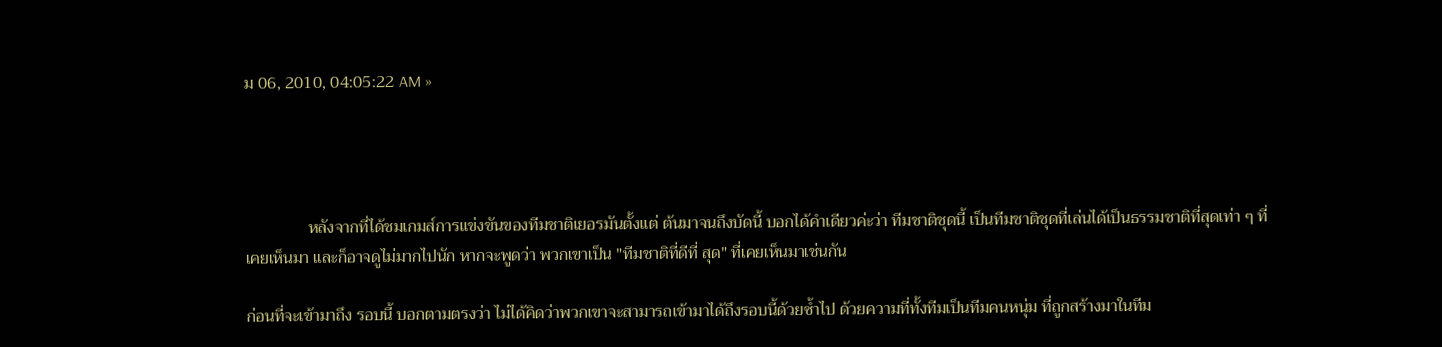ม 06, 2010, 04:05:22 AM »




               หลังจากที่ได้ชมเกมส์การแข่งขันของทีมชาติเยอรมันตั้งแต่ ต้นมาจนถึงบัดนี้ บอกได้คำเดียวค่ะว่า ทีมชาติชุดนี้ เป็นทีมชาติชุดที่เล่นได้เป็นธรรมชาติที่สุดเท่า ๆ ที่เคยเห็นมา และก็อาจดูไม่มากไปนัก หากจะพูดว่า พวกเขาเป็น "ทีมชาติที่ดีที่ สุด" ที่เคยเห็นมาเช่นกัน

ก่อนที่จะเข้ามาถึง รอบนี้ บอกตามตรงว่า ไม่ได้คิดว่าพวกเขาจะสามารถเข้ามาได้ถึงรอบนี้ด้วยซ้ำไป ด้วยความที่ทั้งทีมเป็นทีมคนหนุ่ม ที่ถูกสร้างมาในทีม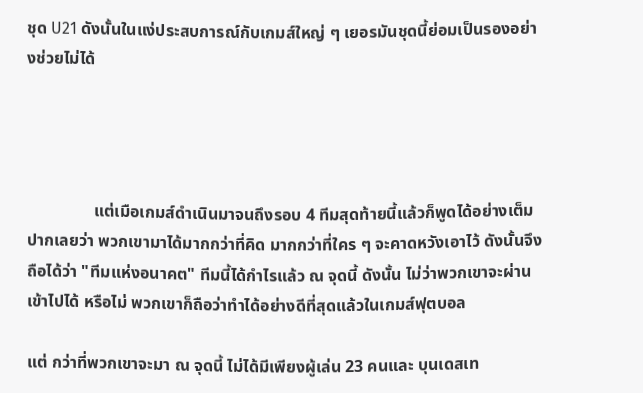ชุด U21 ดังนั้นในแง่ประสบการณ์กับเกมส์ใหญ่ ๆ เยอรมันชุดนี้ย่อมเป็นรองอย่างช่วยไม่ได้




                แต่เมือเกมส์ดำเนินมาจนถึงรอบ 4 ทีมสุดท้ายนี้แล้วก็พูดได้อย่างเต็มปากเลยว่า พวกเขามาได้มากกว่าที่คิด มากกว่าที่ใคร ๆ จะคาดหวังเอาไว้ ดังนั้นจึงถือได้ว่า "ทีมแห่งอนาคต" ทีมนี้ได้กำไรแล้ว ณ จุดนี้ ดังนั้น ไม่ว่าพวกเขาจะผ่านเข้าไปได้ หรือไม่ พวกเขาก็ถือว่าทำได้อย่างดีที่สุดแล้วในเกมส์ฟุตบอล

แต่ กว่าที่พวกเขาจะมา ณ จุดนี้ ไม่ได้มีเพียงผู้เล่น 23 คนและ บุนเดสเท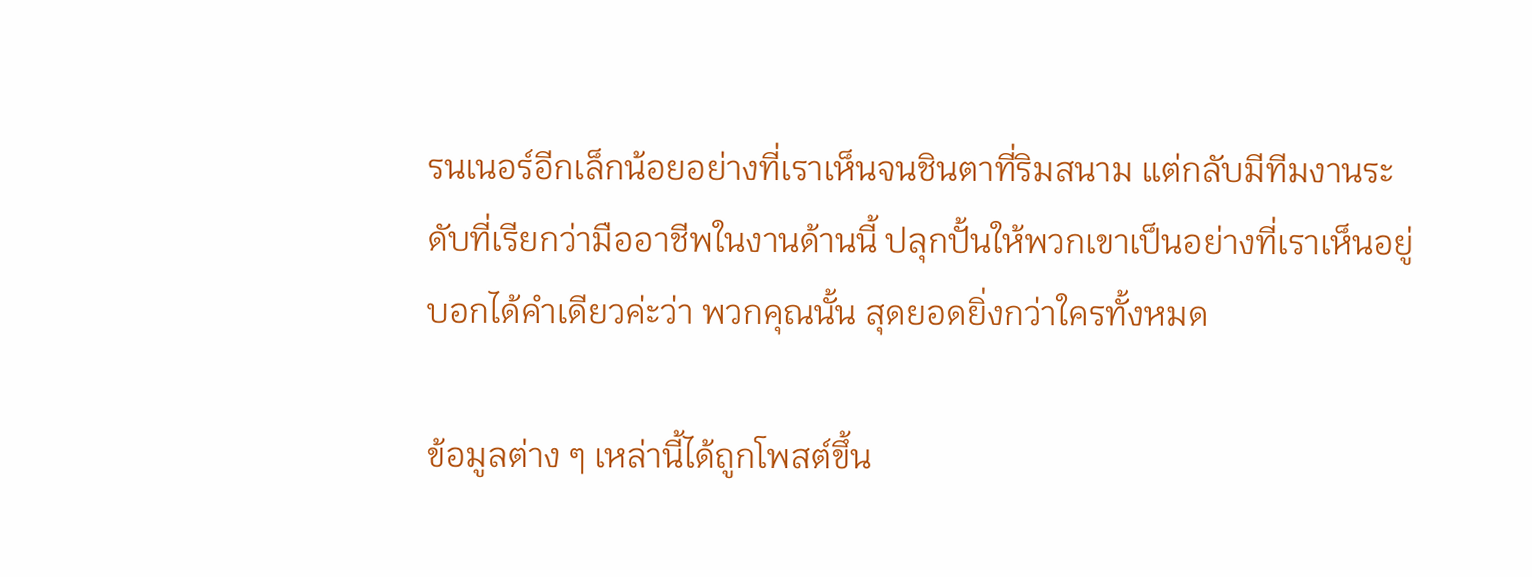รนเนอร์อีกเล็กน้อยอย่างที่เราเห็นจนชินตาที่ริมสนาม แต่กลับมีทีมงานระดับที่เรียกว่ามืออาชีพในงานด้านนี้ ปลุกปั้นให้พวกเขาเป็นอย่างที่เราเห็นอยู่ บอกได้คำเดียวค่ะว่า พวกคุณนั้น สุดยอดยิ่งกว่าใครทั้งหมด

ข้อมูลต่าง ๆ เหล่านี้ได้ถูกโพสต์ขึ้น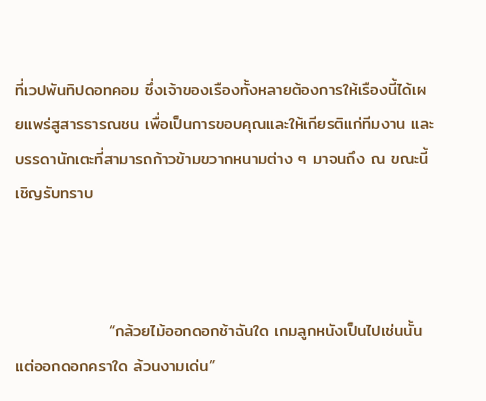ที่เวปพันทิปดอทคอม ซึ่งเจ้าของเรืองทั้งหลายต้องการให้เรืองนี้ได้เผยแพร่สูสารธารณชน เพื่อเป็นการขอบคุณและให้เกียรติแก่ทีมงาน และบรรดานักเตะที่สามารถก้าวข้ามขวากหนามต่าง ๆ มาจนถึง ณ ขณะนี้ เชิญรับทราบ



                “กล้วยไม้ออกดอกช้าฉันใด เกมลูกหนังเป็นไปเช่นนั้น แต่ออกดอกคราใด ล้วนงามเด่น”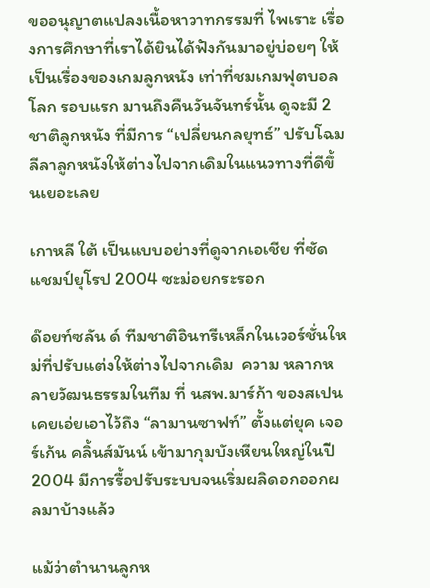ขออนุญาตแปลงเนื้อหาวาทกรรมที่ ไพเราะ เรื่องการศึกษาที่เราได้ยินได้ฟังกันมาอยู่บ่อยๆ ให้เป็นเรื่องของเกมลูกหนัง เท่าที่ชมเกมฟุตบอลโลก รอบแรก มานถึงคืนวันจันทร์นั้น ดูจะมี 2 ชาติลูกหนัง ที่มีการ “เปลี่ยนกลยุทธ์” ปรับโฉมลีลาลูกหนังให้ต่างไปจากเดิมในแนวทางที่ดีขึ้นเยอะเลย

เกาหลี ใต้ เป็นแบบอย่างที่ดูจากเอเชีย ที่ซัดแชมป์ยุโรป 2004 ซะม่อยกระรอก

ด๊อยท์ซลัน ด์ ทีมชาติอินทรีเหล็กในเวอร์ชั่นใหม่ที่ปรับแต่งให้ต่างไปจากเดิม  ความ หลากหลายวัฒนธรรมในทีม ที่ นสพ.มาร์ก้า ของสเปน เคยเอ่ยเอาไว้ถึง “ลามานซาฟท์” ตั้งแต่ยุค เจอร์เก้น คลิ้นส์มันน์ เข้ามากุมบังเหียนใหญ่ในปี 2004 มีการรื้อปรับระบบจนเริ่มผลิดอกออกผลมาบ้างแล้ว

แม้ว่าตำนานลูกห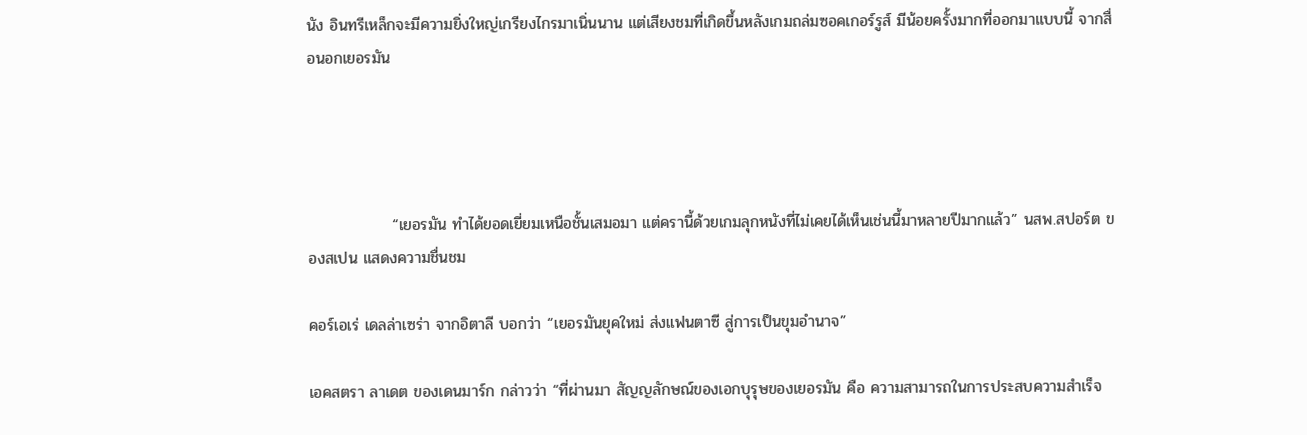นัง อินทรีเหล็กจะมีความยิ่งใหญ่เกรียงไกรมาเนิ่นนาน แต่เสียงชมที่เกิดขึ้นหลังเกมถล่มซอคเกอร์รูส์ มีน้อยครั้งมากที่ออกมาแบบนี้ จากสื่อนอกเยอรมัน




               “เยอรมัน ทำได้ยอดเยี่ยมเหนือชั้นเสมอมา แต่ครานี้ด้วยเกมลุกหนังที่ไม่เคยได้เห็นเช่นนี้มาหลายปีมากแล้ว” นสพ.สปอร์ต ของสเปน แสดงความชื่นชม

คอร์เอเร่ เดลล่าเซร่า จากอิตาลี บอกว่า “เยอรมันยุคใหม่ ส่งแฟนตาซี สู่การเป็นขุมอำนาจ”

เอคสตรา ลาเดต ของเดนมาร์ก กล่าวว่า “ที่ผ่านมา สัญญลักษณ์ของเอกบุรุษของเยอรมัน คือ ความสามารถในการประสบความสำเร็จ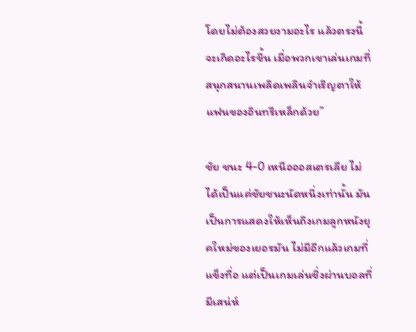โดยไม่ต้องสวยงามอะไร แล้วตรงนี้จะเกิดอะไรขึ้น เมื่อพวกเขาเล่นเกมที่สนุกสนานเพลิดเพลินจำเริญตาให้แฟนของอินทรีเหล็กด้วย”

ชัย ชนะ 4-0 เหนือออสเตรเลีย ไม่ได้เป็นแค่ชัยชนะนัดหนึ่งเท่านั้น มันเป็นการแสดงให้เห็นถึงเกมลูกหนังยุคใหม่ของเยอรมัน ไม่มีอีกแล้วเกมที่แข็งทื่อ แต่เป็นเกมเล่นชิ่งผ่านบอลที่มีเสน่ห์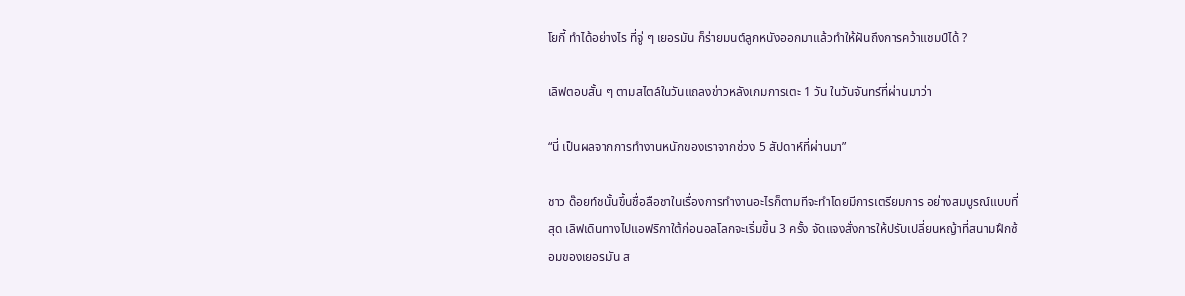โยกี้ ทำได้อย่างไร ที่จู่ ๆ เยอรมัน ก็ร่ายมนต์ลูกหนังออกมาแล้วทำให้ฝันถึงการคว้าแชมป์ได้ ?

เลิฟตอบสั้น ๆ ตามสไตล์ในวันแถลงข่าวหลังเกมการเตะ 1 วัน ในวันจันทร์ที่ผ่านมาว่า

“นี่ เป็นผลจากการทำงานหนักของเราจากช่วง 5 สัปดาห์ที่ผ่านมา”

ชาว ด๊อยท์ชนั้นขึ้นชื่อลือชาในเรื่องการทำงานอะไรก็ตามทีจะทำโดยมีการเตรียมการ อย่างสมบูรณ์แบบที่สุด เลิฟเดินทางไปแอฟริกาใต้ก่อนอลโลกจะเริ่มขึ้น 3 ครั้ง จัดแจงสั่งการให้ปรับเปลี่ยนหญ้าที่สนามฝึกซ้อมของเยอรมัน ส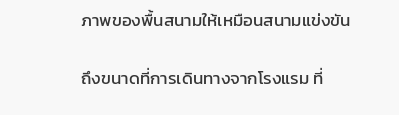ภาพของพื้นสนามให้เหมือนสนามแข่งขัน

ถึงขนาดที่การเดินทางจากโรงแรม ที่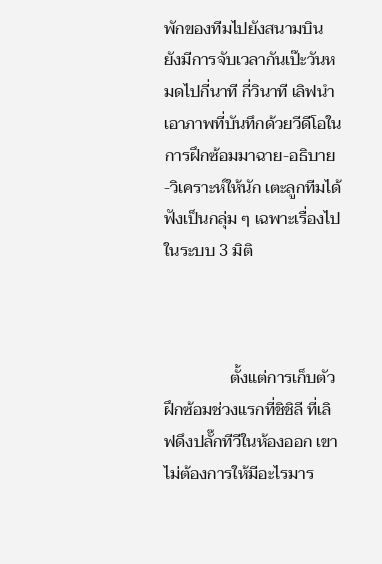พักของทีมไปยังสนามบิน ยังมีการจับเวลากันเป๊ะวันหมดไปกี่นาที กี่วินาที เลิฟนำเอาภาพที่บันทึกด้วยวีดีโอในการฝึกซ้อมมาฉาย-อธิบาย-วิเคราะห์ให้นัก เตะลูกทีมได้ฟังเป็นกลุ่ม ๆ เฉพาะเรื่องไปในระบบ 3 มิติ



                ตั้งแต่การเก็บตัวฝึกซ้อมช่วงแรกที่ชิชิลี ที่เลิฟดึงปลั๊กทีวีในห้องออก เขาไม่ต้องการให้มีอะไรมาร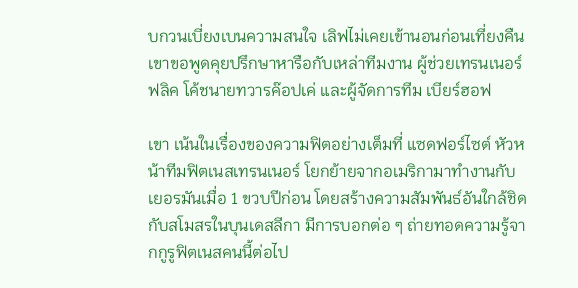บกวนเบี่ยงเบนความสนใจ เลิฟไม่เคยเข้านอนก่อนเที่ยงคืน เขาขอพูดคุยปรึกษาหารือกับเหล่าทีมงาน ผู้ช่วยเทรนเนอร์ ฟลิค โค้ชนายทวารค๊อปเค่ และผู้จัดการทีม เบียร์ฮอฟ

เขา เน้นในเรื่องของความฟิตอย่างเต็มที่ แซดฟอร์ไซต์ หัวหน้าทีมฟิตเนสเทรนเนอร์ โยกย้ายจากอเมริกามาทำงานกับเยอรมันเมื่อ 1 ขวบปีก่อน โดยสร้างความสัมพันธ์อันใกล้ชิดกับสโมสรในบุนเดสลีกา มีการบอกต่อ ๆ ถ่ายทอดความรู้จากกูรูฟิตเนสคนนี้ต่อไป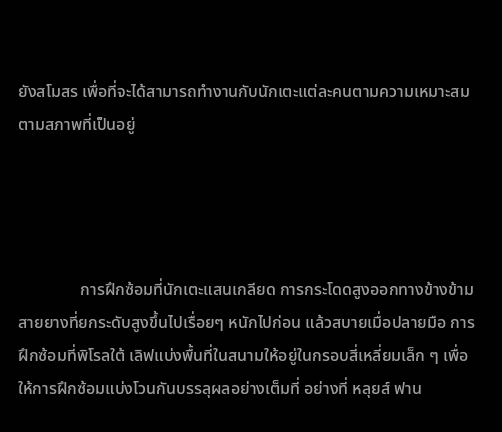ยังสโมสร เพื่อที่จะได้สามารถทำงานกับนักเตะแต่ละคนตามความเหมาะสม ตามสภาพที่เป็นอยู่




               การฝึกซ้อมที่นักเตะแสนเกลียด การกระโดดสูงออกทางข้างข้ามสายยางที่ยกระดับสูงขึ้นไปเรื่อยๆ หนักไปก่อน แล้วสบายเมื่อปลายมือ การฝึกซ้อมที่พิโรลใต้ เลิฟแบ่งพื้นที่ในสนามให้อยู่ในกรอบสี่เหลี่ยมเล็ก ๆ เพื่อให้การฝึกซ้อมแบ่งโวนกันบรรลุผลอย่างเต็มที่ อย่างที่ หลุยส์ ฟาน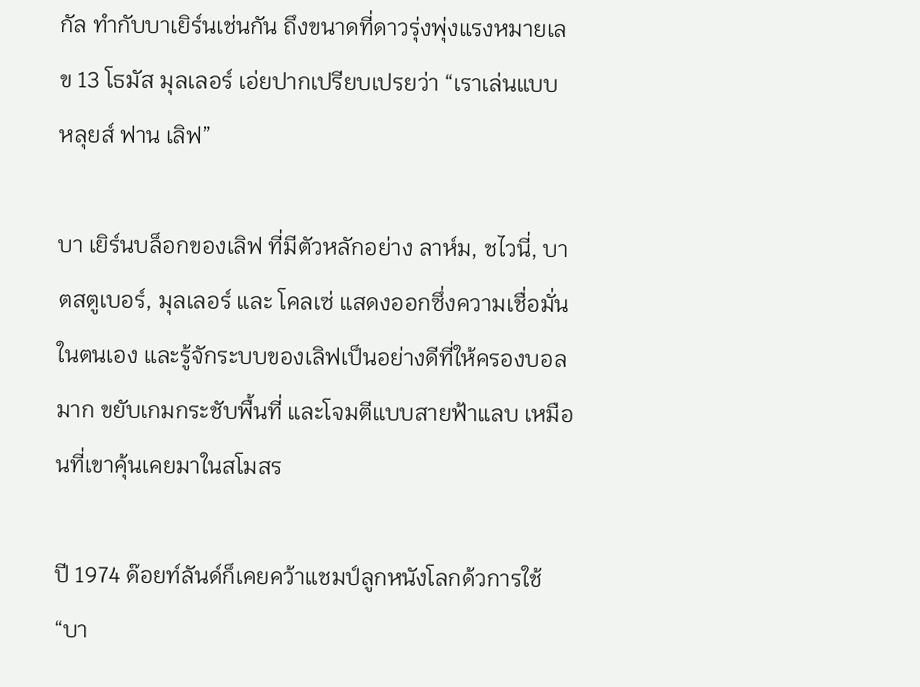กัล ทำกับบาเยิร์นเช่นกัน ถึงขนาดที่ดาวรุ่งพุ่งแรงหมายเลข 13 โธมัส มุลเลอร์ เอ่ยปากเปรียบเปรยว่า “เราเล่นแบบ หลุยส์ ฟาน เลิฟ”

บา เยิร์นบล็อกของเลิฟ ที่มีตัวหลักอย่าง ลาห์ม, ชไวนี่, บาตสตูเบอร์, มุลเลอร์ และ โคลเซ่ แสดงออกซึ่งความเชื่อมั่นในตนเอง และรู้จักระบบของเลิฟเป็นอย่างดีที่ให้ครองบอลมาก ขยับเกมกระชับพื้นที่ และโจมตีแบบสายฟ้าแลบ เหมือนที่เขาคุ้นเคยมาในสโมสร

ปี 1974 ด๊อยท์ลันด์ก็เคยคว้าแชมป์ลูกหนังโลกด้วการใช้ “บา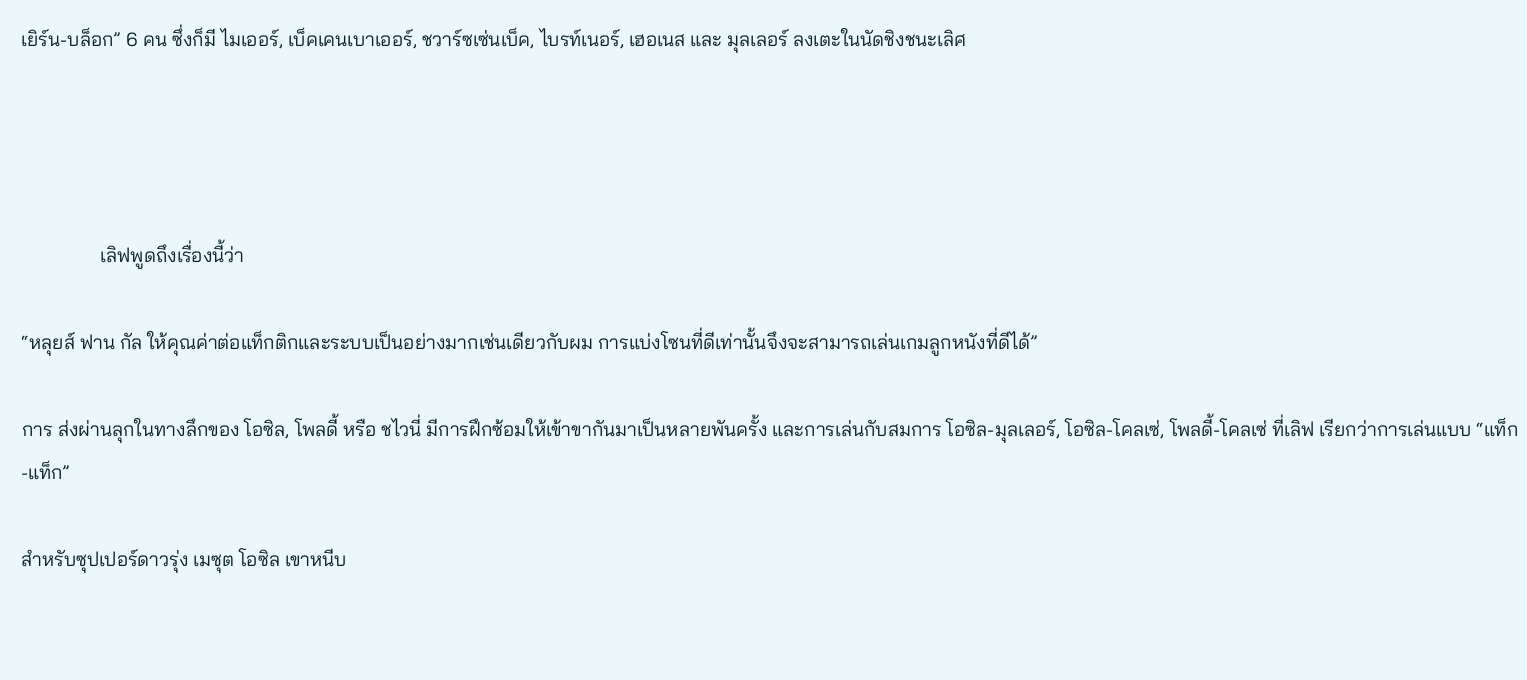เยิร์น-บล็อก” 6 คน ซึ่งก็มี ไมเออร์, เบ็คเคนเบาเออร์, ชวาร์ซเซ่นเบ็ค, ไบรท์เนอร์, เฮอเนส และ มุลเลอร์ ลงเตะในนัดชิงชนะเลิศ




                เลิฟพูดถึงเรื่องนี้ว่า

“หลุยส์ ฟาน กัล ให้คุณค่าต่อแท็กติกและระบบเป็นอย่างมากเช่นเดียวกับผม การแบ่งโซนที่ดีเท่านั้นจึงจะสามารถเล่นเกมลูกหนังที่ดีได้”

การ ส่งผ่านลุกในทางลึกของ โอซิล, โพลดี้ หรือ ชไวนี่ มีการฝึกซ้อมให้เข้าขากันมาเป็นหลายพันครั้ง และการเล่นกับสมการ โอซิล-มุลเลอร์, โอซิล-โคลเซ่, โพลดี้-โคลเซ่ ที่เลิฟ เรียกว่าการเล่นแบบ “แท็ก-แท็ก”

สำหรับซุปเปอร์ดาวรุ่ง เมซุต โอซิล เขาหนีบ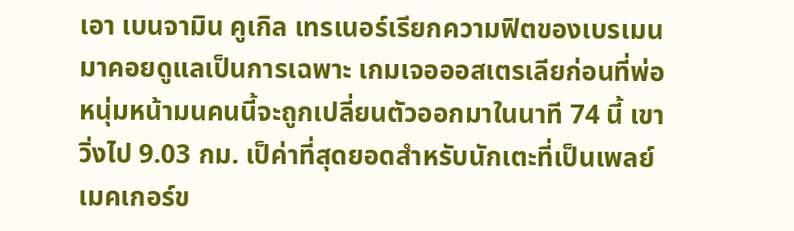เอา เบนจามิน คูเกิล เทรเนอร์เรียกความฟิตของเบรเมน มาคอยดูแลเป็นการเฉพาะ เกมเจอออสเตรเลียก่อนที่พ่อหนุ่มหน้ามนคนนี้จะถูกเปลี่ยนตัวออกมาในนาที 74 นี้ เขาวิ่งไป 9.03 กม. เป็ค่าที่สุดยอดสำหรับนักเตะที่เป็นเพลย์เมคเกอร์ข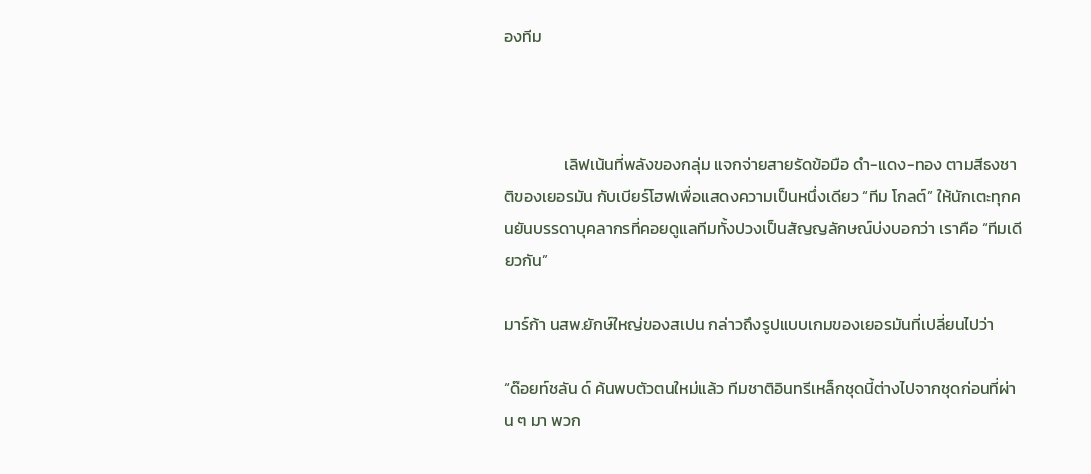องทีม



                เลิฟเน้นที่พลังของกลุ่ม แจกจ่ายสายรัดข้อมือ ดำ-แดง-ทอง ตามสีธงชาติของเยอรมัน กับเบียร์โฮฟเพื่อแสดงความเป็นหนึ่งเดียว “ทีม โกลต์” ให้นักเตะทุกคนยันบรรดาบุคลากรที่คอยดูแลทีมทั้งปวงเป็นสัญญลักษณ์บ่งบอกว่า เราคือ “ทีมเดียวกัน”

มาร์ก้า นสพ.ยักษ์ใหญ่ของสเปน กล่าวถึงรูปแบบเกมของเยอรมันที่เปลี่ยนไปว่า

“ด๊อยท์ชลัน ด์ ค้นพบตัวตนใหม่แล้ว ทีมชาติอินทรีเหล็กชุดนี้ต่างไปจากชุดก่อนที่ผ่าน ๆ มา พวก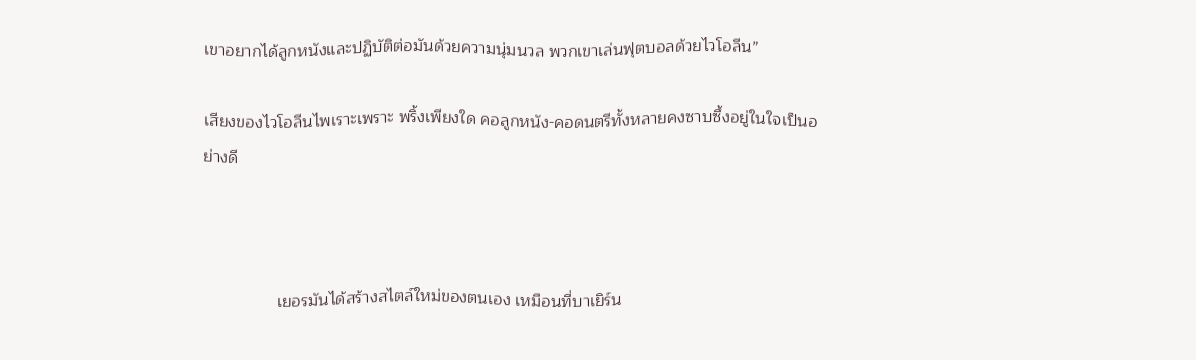เขาอยากได้ลูกหนังและปฏิบัติต่อมันด้วยความนุ่มนวล พวกเขาเล่นฟุตบอลด้วยไวโอลีน”

เสียงของไวโอลีนไพเราะเพราะ พริ้งเพียงใด คอลูกหนัง-คอดนตรีทั้งหลายคงซาบซึ้งอยู่ในใจเป็นอย่างดี



                เยอรมันได้สร้างสไตล์ใหม่ของตนเอง เหมือนที่บาเยิร์น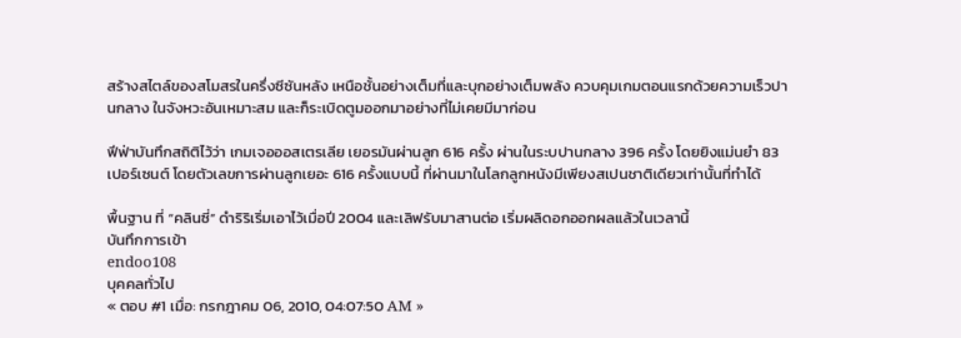สร้างสไตล์ของสโมสรในครึ่งซีซันหลัง เหนือชั้นอย่างเต็มที่และบุกอย่างเต็มพลัง ควบคุมเกมตอนแรกด้วยความเร็วปานกลาง ในจังหวะอันเหมาะสม และก็ระเบิดตูมออกมาอย่างที่ไม่เคยมีมาก่อน

ฟีฟ่าบันทึกสถิติไว้ว่า เกมเจอออสเตรเลีย เยอรมันผ่านลูก 616 ครั้ง ผ่านในระบปานกลาง 396 ครั้ง โดยยิงแม่นยำ 83 เปอร์เซนต์ โดยตัวเลขการผ่านลูกเยอะ 616 ครั้งแบบนี้ ที่ผ่านมาในโลกลูกหนังมีเพียงสเปนชาติเดียวเท่านั้นที่ทำได้

พื้นฐาน ที่ “คลินซี่” ดำริริเริ่มเอาไว้เมื่อปี 2004 และเลิฟรับมาสานต่อ เริ่มผลิดอกออกผลแล้วในเวลานี้
บันทึกการเข้า
endoo108
บุคคลทั่วไป
« ตอบ #1 เมื่อ: กรกฎาคม 06, 2010, 04:07:50 AM »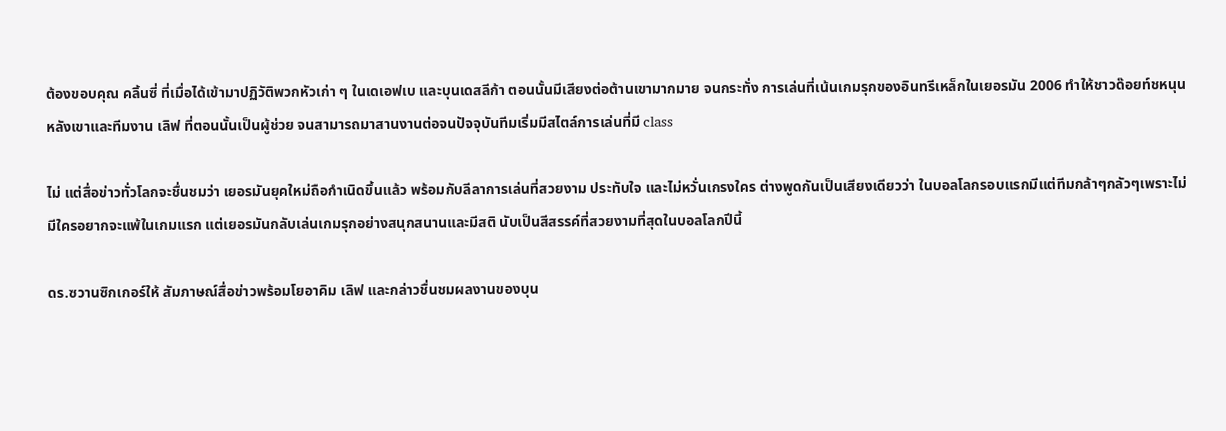ต้องขอบคุณ คลิ้นซี่ ที่เมื่อได้เข้ามาปฏิวัติพวกหัวเก่า ๆ ในเดเอฟเบ และบุนเดสลีก้า ตอนนั้นมีเสียงต่อต้านเขามากมาย จนกระทั่ง การเล่นที่เน้นเกมรุกของอินทรีเหล็กในเยอรมัน 2006 ทำให้ชาวด๊อยท์ชหนุนหลังเขาและทีมงาน เลิฟ ที่ตอนนั้นเป็นผู้ช่วย จนสามารถมาสานงานต่อจนปัจจุบันทีมเริ่มมีสไตล์การเล่นที่มี class

ไม่ แต่สื่อข่าวทั่วโลกจะชื่นชมว่า เยอรมันยุคใหม่ถือกำเนิดขึ้นแล้ว พร้อมกับลีลาการเล่นที่สวยงาม ประทับใจ และไม่หวั่นเกรงใคร ต่างพูดกันเป็นเสียงเดียวว่า ในบอลโลกรอบแรกมีแต่ทีมกล้าๆกลัวๆเพราะไม่มีใครอยากจะแพ้ในเกมแรก แต่เยอรมันกลับเล่นเกมรุกอย่างสนุกสนานและมีสติ นับเป็นสีสรรค์ที่สวยงามที่สุดในบอลโลกปีนี้

ดร.ซวานซิกเกอร์ให้ สัมภาษณ์สื่อข่าวพร้อมโยอาคิม เลิฟ และกล่าวชื่นชมผลงานของบุน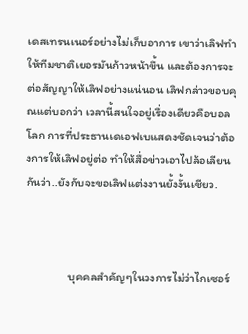เดสเทรนเนอร์อย่างไม่เก็บอาการ เขาว่าเลิฟทำให้ทีมชาติเยอรมันก้าวหน้าขึ้น และต้องการจะต่อสัญญาให้เลิฟอย่างแน่นอน เลิฟกล่าวขอบคุณแต่บอกว่า เวลานี้สนใจอยู่เรื่องเดียวคือบอลโลก การที่ประธานเดเอฟเบแสดงชัดเจนว่าต้องการให้เลิฟอยู่ต่อ ทำให้สื่อข่าวเอาไปล้อเลียนกันว่า..ยังกับจะขอเลิฟแต่งงานยั้งงั้นเชียว.



                บุคคลสำคัญๆในวงการไม่ว่าไกเซอร์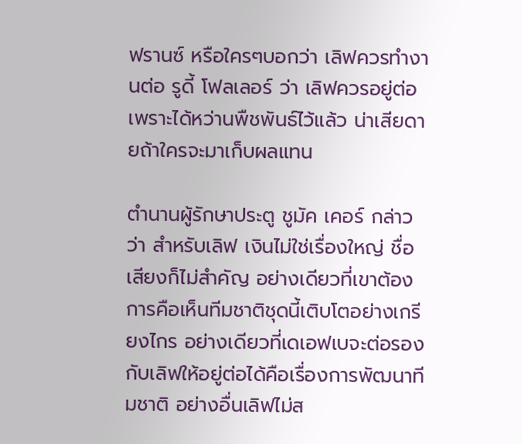ฟรานซ์ หรือใครๆบอกว่า เลิฟควรทำงานต่อ รูดี้ โฟลเลอร์ ว่า เลิฟควรอยู่ต่อเพราะได้หว่านพืชพันธ์ไว้แล้ว น่าเสียดายถ้าใครจะมาเก็บผลแทน

ตำนานผู้รักษาประตู ชูมัค เคอร์ กล่าวว่า สำหรับเลิฟ เงินไม่ใช่เรื่องใหญ่ ชื่อเสียงก็ไม่สำคัญ อย่างเดียวที่เขาต้องการคือเห็นทีมชาติชุดนี้เติบโตอย่างเกรียงไกร อย่างเดียวที่เดเอฟเบจะต่อรองกับเลิฟให้อยู่ต่อได้คือเรื่องการพัฒนาทีมชาติ อย่างอื่นเลิฟไม่ส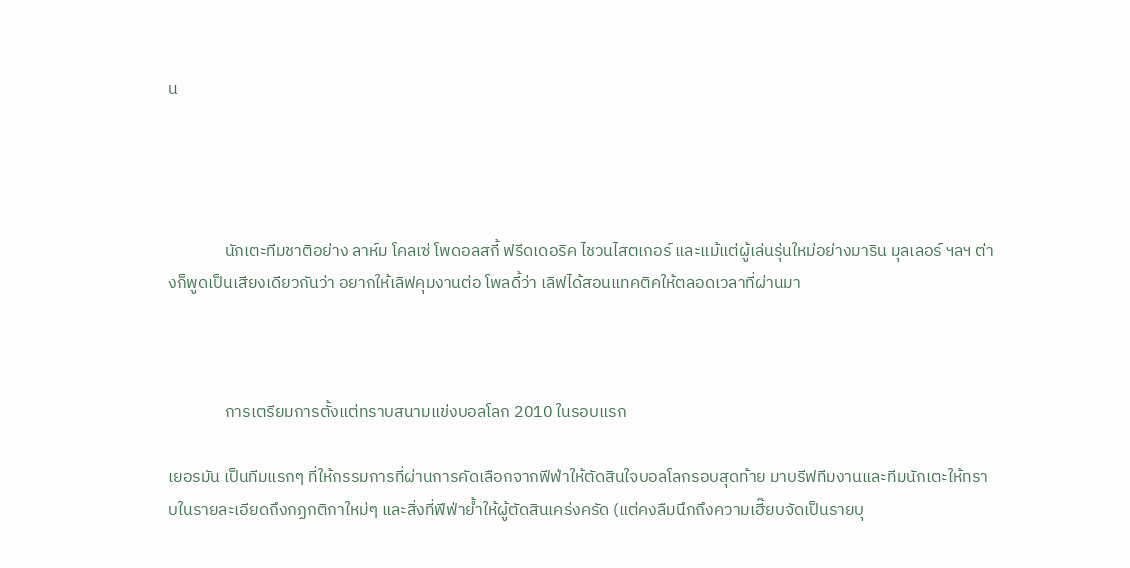น




               นักเตะทีมชาติอย่าง ลาห์ม โคลเซ่ โพดอลสกี้ ฟรีดเดอริค ไชวนไสตเกอร์ และแม้แต่ผู้เล่นรุ่นใหม่อย่างมาริน มุลเลอร์ ฯลฯ ต่างก็พูดเป็นเสียงเดียวกันว่า อยากให้เลิฟคุมงานต่อ โพลดี้ว่า เลิฟได้สอนแทคติคให้ตลอดเวลาที่ผ่านมา



               การเตรียมการตั้งแต่ทราบสนามแข่งบอลโลก 2010 ในรอบแรก

เยอรมัน เป็นทีมแรกๆ ที่ให้กรรมการที่ผ่านการคัดเลือกจากฟีฟ่าให้ตัดสินใจบอลโลกรอบสุดท้าย มาบรีฟทีมงานและทีมนักเตะให้ทราบในรายละเอียดถึงกฏกติกาใหม่ๆ และสิ่งที่ฟีฟ่าย้ำให้ผู้ตัดสินเคร่งครัด (แต่คงลืมนึกถึงความเฮี๊ยบจัดเป็นรายบุ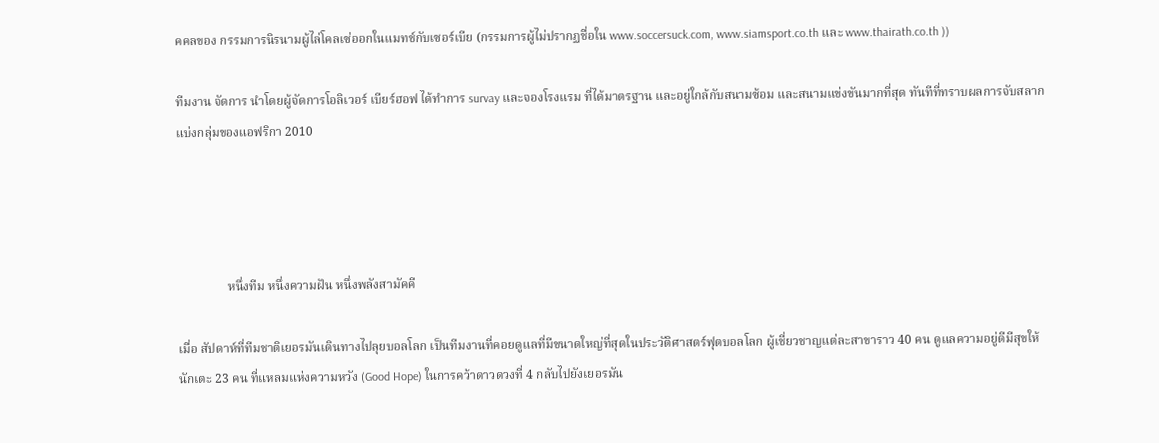คคลของ กรรมการนิรนามผู้ไล่โคลเซ่ออกในแมทช์กับเซอร์เบีย (กรรมการผู้ไม่ปรากฏชื่อใน www.soccersuck.com, www.siamsport.co.th และ www.thairath.co.th ))

ทีมงาน จัดการ นำโดยผู้จัดการโอลิเวอร์ เบียร์ฮอฟ ได้ทำการ survay และจองโรงแรม ที่ได้มาตรฐาน และอยู่ใกล้กับสนามซ้อม และสนามแข่งขันมากที่สุด ทันทีที่ทราบผลการจับสลากแบ่งกลุ่มของแอฟริกา 2010




                หนึ่งทีม หนึ่งความฝัน หนึ่งพลังสามัคคี

เมื่อ สัปดาห์ที่ทีมชาติเยอรมันเดินทางไปลุยบอลโลก เป็นทีมงานที่คอยดูแลที่มีขนาดใหญ่ที่สุดในประวัติศาสตร์ฟุตบอลโลก ผู้เชี่ยวชาญแต่ละสาขาราว 40 คน ดูแลความอยู่ดีมีสุขให้นักเตะ 23 คน ที่แหลมแห่งความหวัง (Good Hope) ในการคว้าดาวดวงที่ 4 กลับไปยังเยอรมัน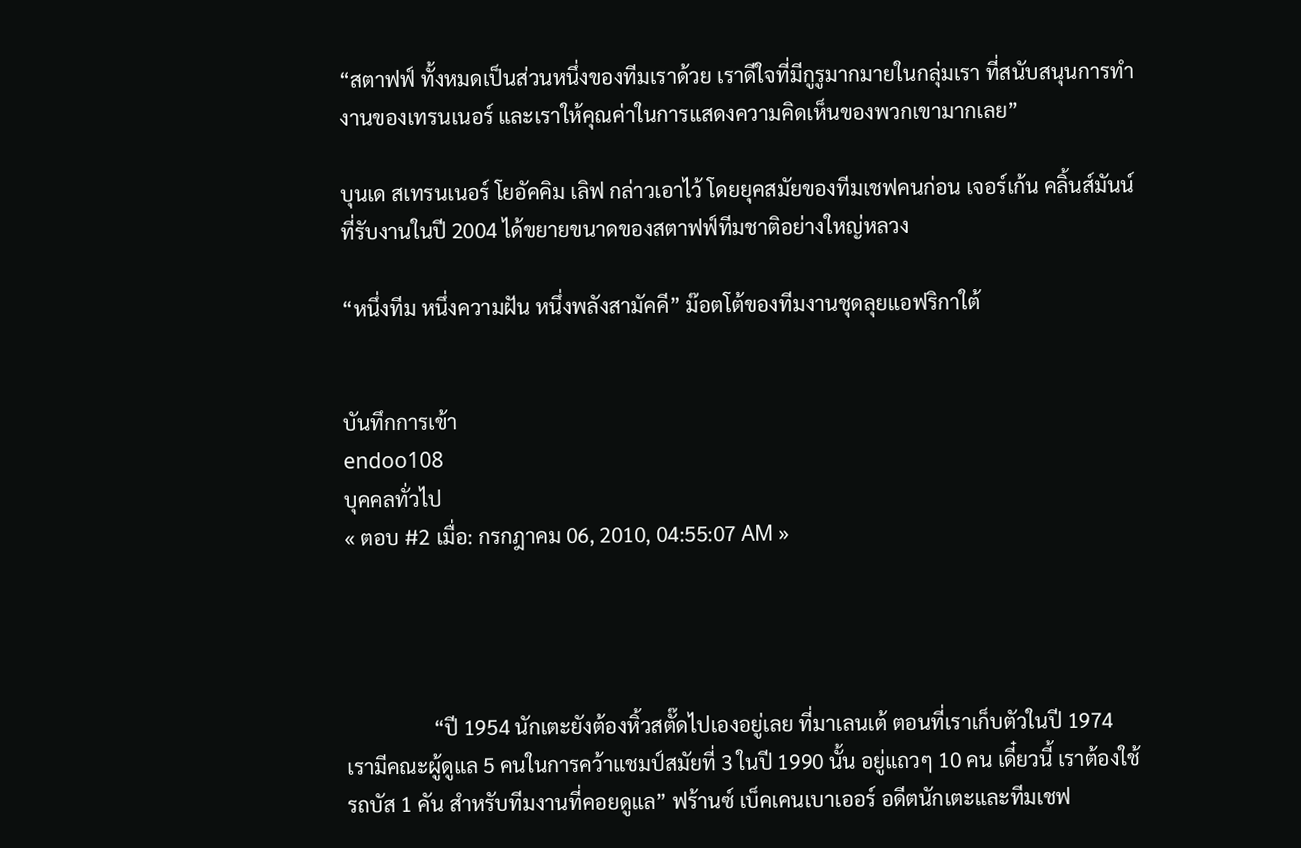“สตาฟฟ์ ทั้งหมดเป็นส่วนหนึ่งของทีมเราด้วย เราดีใจที่มีกูรูมากมายในกลุ่มเรา ที่สนับสนุนการทำงานของเทรนเนอร์ และเราให้คุณค่าในการแสดงความคิดเห็นของพวกเขามากเลย”

บุนเด สเทรนเนอร์ โยอัคคิม เลิฟ กล่าวเอาไว้ โดยยุคสมัยของทีมเชฟคนก่อน เจอร์เก้น คลิ้นส์มันน์ ที่รับงานในปี 2004 ได้ขยายขนาดของสตาฟฟ์ทีมชาติอย่างใหญ่หลวง

“หนึ่งทีม หนึ่งความฝัน หนึ่งพลังสามัคคี” ม๊อตโต้ของทีมงานชุดลุยแอฟริกาใต้


บันทึกการเข้า
endoo108
บุคคลทั่วไป
« ตอบ #2 เมื่อ: กรกฎาคม 06, 2010, 04:55:07 AM »




                 “ปี 1954 นักเตะยังต้องหิ้วสตั๊ดไปเองอยู่เลย ที่มาเลนเต้ ตอนที่เราเก็บตัวในปี 1974 เรามีคณะผู้ดูแล 5 คนในการคว้าแชมป์สมัยที่ 3 ในปี 1990 นั้น อยู่แถวๆ 10 คน เดี๋ยวนี้ เราต้องใช้รถบัส 1 คัน สำหรับทีมงานที่คอยดูแล” ฟร้านซ์ เบ็คเคนเบาเออร์ อดีตนักเตะและทีมเชฟ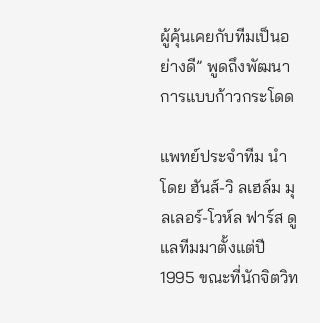ผู้คุ้นเคยกับทีมเป็นอย่างดี” พูดถึงพัฒนาการแบบก้าวกระโดด

แพทย์ประจำทีม นำโดย ฮันส์-วิ ลเฮล์ม มุลเลอร์-โวห์ล ฟาร์ส ดูแลทีมมาตั้งแต่ปี 1995 ขณะที่นักจิตวิท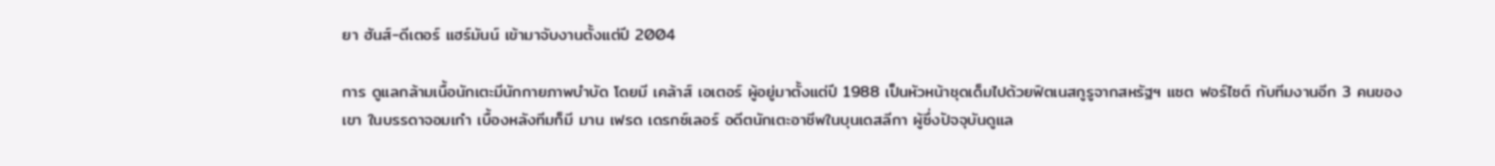ยา ฮันส์-ดีเตอร์ แฮร์มันน์ เข้ามาจับงานตั้งแต่ปี 2004

การ ดูแลกล้ามเนื้อนักเตะมีนักกายภาพบำบัด โดยมี เคล้าส์ เอเตอร์ ผู้อยู่มาตั้งแต่ปี 1988 เป็นหัวหน้าชุดเด็มไปด้วยฟิตเนสกูรูจากสหรัฐฯ แซต ฟอร์ไซต์ กับทีมงานอีก 3 คนของเขา ในบรรดาจอมเก๋า เบื้องหลังทีมก็มี มาน เฟรด เดรกซ์เลอร์ อดีตนักเตะอาชีพในบุนเดสลีกา ผู้ซึ่งปัจจุบันดูแล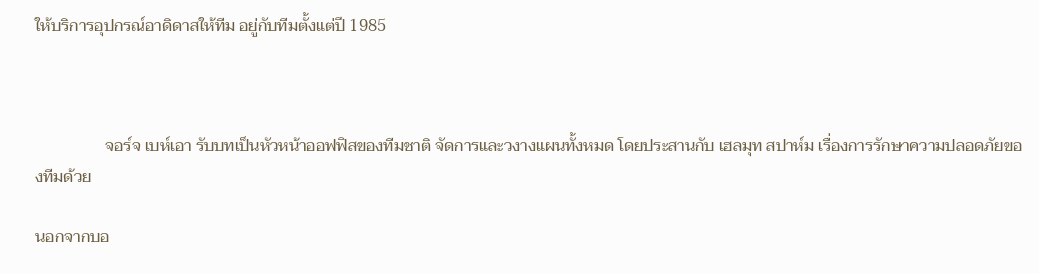ให้บริการอุปกรณ์อาดิดาสให้ทีม อยู่กับทีมตั้งแต่ปี 1985



                 จอร์จ เบห์เอา รับบทเป็นหัวหน้าออฟฟิสของทีมชาติ จัดการและวงางแผนทั้งหมด โดยประสานกับ เฮลมุท สปาห์ม เรื่องการรักษาความปลอดภัยของทีมด้วย

นอกจากบอ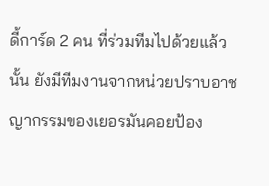ดี้การ์ด 2 คน ที่ร่วมทีมไปด้วยแล้วนั้น ยังมีทีมงานจากหน่วยปราบอาชญากรรมของเยอรมันคอยป้อง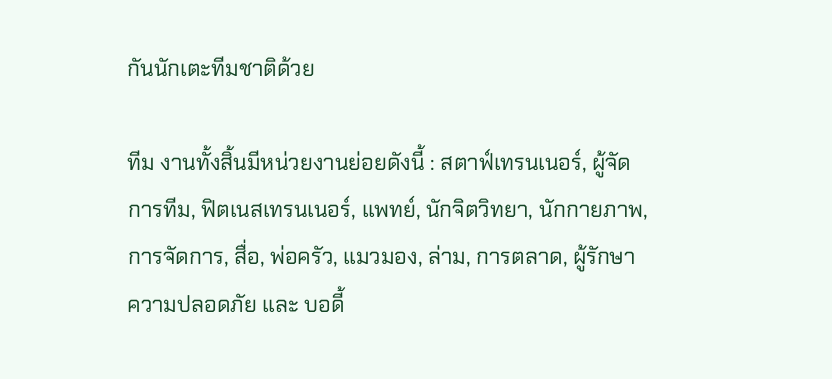กันนักเตะทีมชาติด้วย

ทีม งานทั้งสิ้นมีหน่วยงานย่อยดังนี้ : สตาฟ์เทรนเนอร์, ผู้จัดการทีม, ฟิตเนสเทรนเนอร์, แพทย์, นักจิตวิทยา, นักกายภาพ, การจัดการ, สื่อ, พ่อครัว, แมวมอง, ล่าม, การตลาด, ผู้รักษาความปลอดภัย และ บอดี้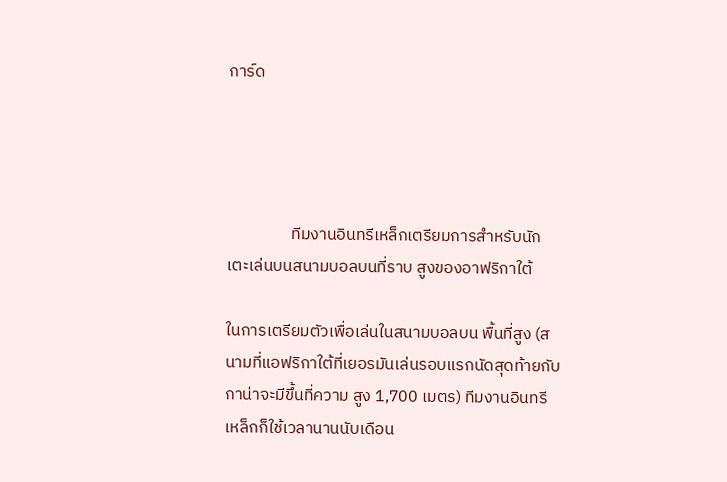การ์ด




                 ทีมงานอินทรีเหล็กเตรียมการสำหรับนักเตะเล่นบนสนามบอลบนที่ราบ สูงของอาฟริกาใต้

ในการเตรียมตัวเพื่อเล่นในสนามบอลบน พื้นที่สูง (สนามที่แอฟริกาใต้ที่เยอรมันเล่นรอบแรกนัดสุดท้ายกับกาน่าจะมีขึ้นที่ความ สูง 1,700 เมตร) ทีมงานอินทรีเหล็กก็ใช้เวลานานนับเดือน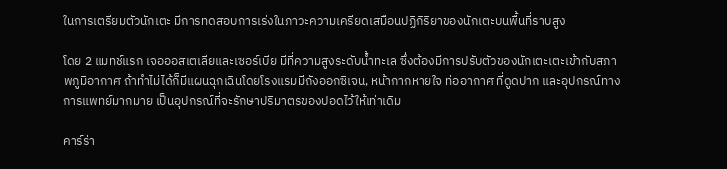ในการเตรียมตัวนักเตะ มีการทดสอบการเร่งในภาวะความเครียดเสมือนปฏิกิริยาของนักเตะบนพื้นที่ราบสูง

โดย 2 แมทช์แรก เจอออสเตเลียและเซอร์เบีย มีที่ความสูงระดับน้ำทะเล ซึ่งต้องมีการปรับตัวของนักเตะเตะเข้ากับสภาพภูมิอากาศ ถ้าทำไม่ได้ก็มีแผนฉุกเฉินโดยโรงแรมมีถังออกซิเจน, หน้ากากหายใจ ท่ออากาศ ที่ดูดปาก และอุปกรณ์ทางการแพทย์มากมาย เป็นอุปกรณ์ที่จะรักษาปริมาตรของปอดไว้ให้เท่าเดิม

คาร์ร่า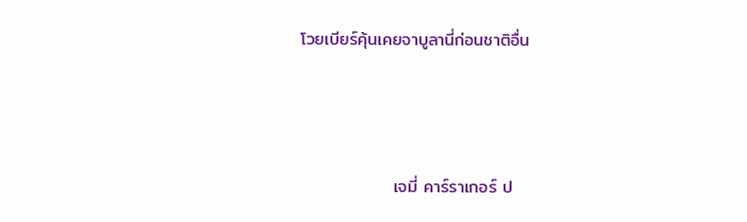โวยเบียร์คุ้นเคยจาบูลานี่ก่อนชาติอื่น



               เจมี่ คาร์ราเกอร์ ป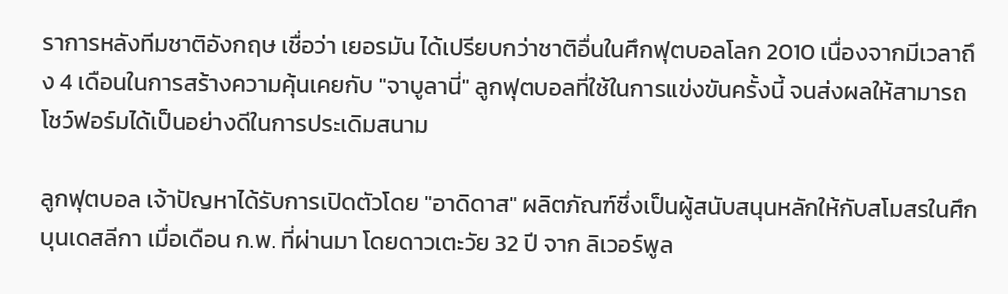ราการหลังทีมชาติอังกฤษ เชื่อว่า เยอรมัน ได้เปรียบกว่าชาติอื่นในศึกฟุตบอลโลก 2010 เนื่องจากมีเวลาถึง 4 เดือนในการสร้างความคุ้นเคยกับ "จาบูลานี่" ลูกฟุตบอลที่ใช้ในการแข่งขันครั้งนี้ จนส่งผลให้สามารถโชว์ฟอร์มได้เป็นอย่างดีในการประเดิมสนาม

ลูกฟุตบอล เจ้าปัญหาได้รับการเปิดตัวโดย "อาดิดาส" ผลิตภัณฑ์ซึ่งเป็นผู้สนับสนุนหลักให้กับสโมสรในศึกบุนเดสลีกา เมื่อเดือน ก.พ. ที่ผ่านมา โดยดาวเตะวัย 32 ปี จาก ลิเวอร์พูล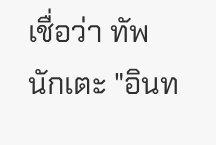เชื่อว่า ทัพนักเตะ "อินท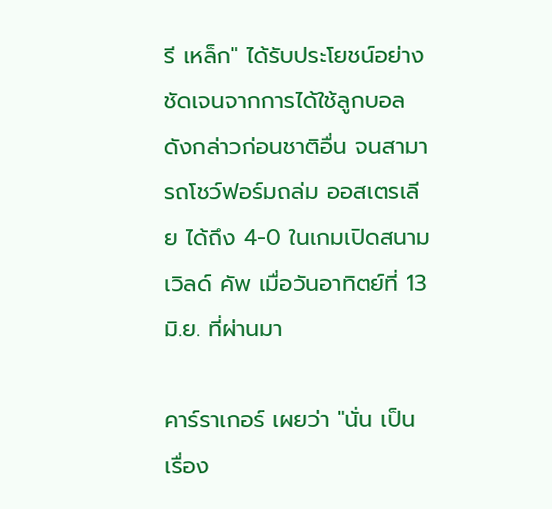รี เหล็ก" ได้รับประโยชน์อย่างชัดเจนจากการได้ใช้ลูกบอลดังกล่าวก่อนชาติอื่น จนสามารถโชว์ฟอร์มถล่ม ออสเตรเลีย ได้ถึง 4-0 ในเกมเปิดสนาม เวิลด์ คัพ เมื่อวันอาทิตย์ที่ 13 มิ.ย. ที่ผ่านมา

คาร์ราเกอร์ เผยว่า "นั่น เป็นเรื่อง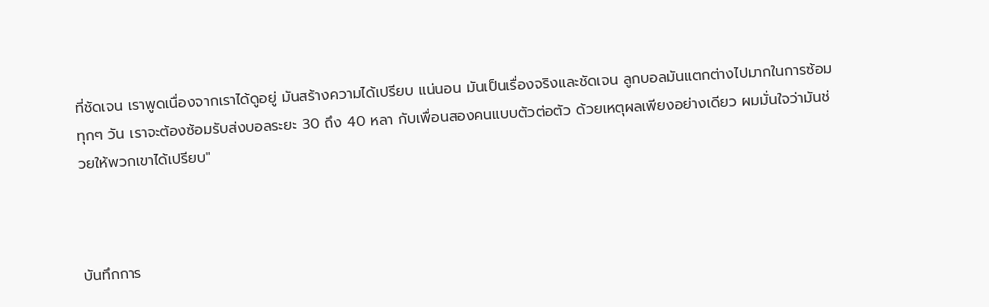ที่ชัดเจน เราพูดเนื่องจากเราได้ดูอยู่ มันสร้างความได้เปรียบ แน่นอน มันเป็นเรื่องจริงและชัดเจน ลูกบอลมันแตกต่างไปมากในการซ้อมทุกๆ วัน เราจะต้องซ้อมรับส่งบอลระยะ 30 ถึง 40 หลา กับเพื่อนสองคนแบบตัวต่อตัว ด้วยเหตุผลเพียงอย่างเดียว ผมมั่นใจว่ามันช่วยให้พวกเขาได้เปรียบ"



บันทึกการ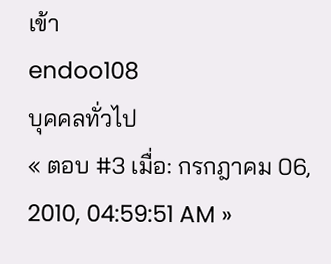เข้า
endoo108
บุคคลทั่วไป
« ตอบ #3 เมื่อ: กรกฎาคม 06, 2010, 04:59:51 AM »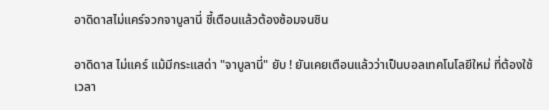อาดิดาสไม่แคร์จวกจาบูลานี่ ชี้เตือนแล้วต้องซ้อมจนชิน

อาดิดาส ไม่แคร์ แม้มีกระแสด่า "จาบูลานี่" ยับ ! ยันเคยเตือนแล้วว่าเป็นบอลเทคโนโลยีใหม่ ที่ต้องใช้เวลา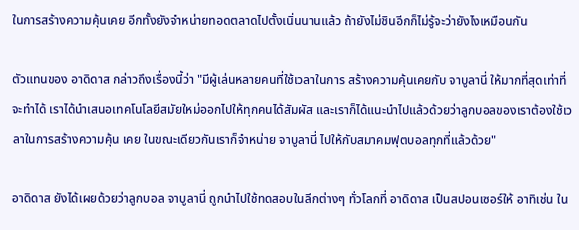ในการสร้างความคุ้นเคย อีกทั้งยังจำหน่ายทอดตลาดไปตั้งเนิ่นนานแล้ว ถ้ายังไม่ชินอีกก็ไม่รู้จะว่ายังไงเหมือนกัน

ตัวแทนของ อาดิดาส กล่าวถึงเรื่องนี้ว่า "มีผู้เล่นหลายคนที่ใช้เวลาในการ สร้างความคุ้นเคยกับ จาบูลานี่ ให้มากที่สุดเท่าที่จะทำได้ เราได้นำเสนอเทคโนโลยีสมัยใหม่ออกไปให้ทุกคนได้สัมผัส และเราก็ได้แนะนำไปแล้วด้วยว่าลูกบอลของเราต้องใช้เวลาในการสร้างความคุ้น เคย ในขณะเดียวกันเราก็จำหน่าย จาบูลานี่ ไปให้กับสมาคมฟุตบอลทุกที่แล้วด้วย"

อาดิดาส ยังได้เผยด้วยว่าลูกบอล จาบูลานี่ ถูกนำไปใช้ทดสอบในลีกต่างๆ ทั่วโลกที่ อาดิดาส เป็นสปอนเซอร์ให้ อาทิเช่น ใน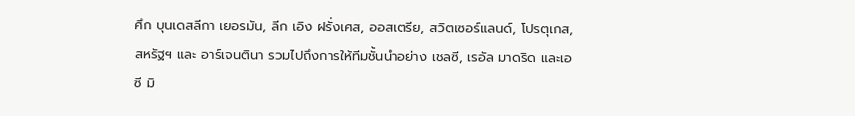ศึก บุนเดสลีกา เยอรมัน, ลีก เอิง ฝรั่งเศส, ออสเตรีย, สวิตเซอร์แลนด์, โปรตุเกส, สหรัฐฯ และ อาร์เจนตินา รวมไปถึงการให้ทีมชั้นนำอย่าง เชลซี, เรอัล มาดริด และเอซี มิ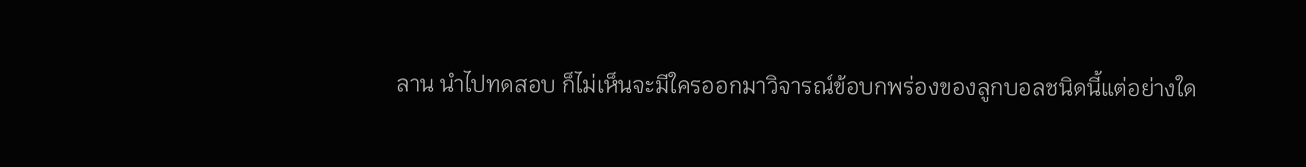ลาน นำไปทดสอบ ก็ไม่เห็นจะมีใครออกมาวิจารณ์ข้อบกพร่องของลูกบอลชนิดนี้แต่อย่างใด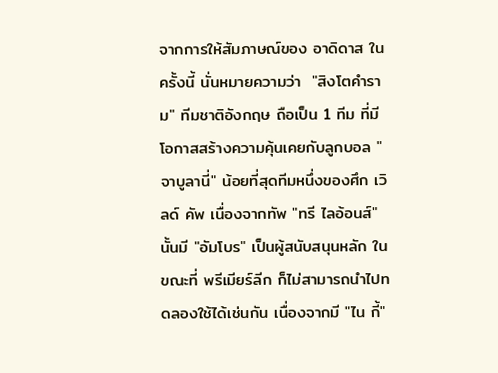จากการให้สัมภาษณ์ของ อาดิดาส ในครั้งนี้ นั่นหมายความว่า  "สิงโตคำราม" ทีมชาติอังกฤษ ถือเป็น 1 ทีม ที่มีโอกาสสร้างความคุ้นเคยกับลูกบอล "จาบูลานี่" น้อยที่สุดทีมหนึ่งของศึก เวิลด์ คัพ เนื่องจากทัพ "ทรี ไลอ้อนส์" นั้นมี "อัมโบร" เป็นผู้สนับสนุนหลัก ในขณะที่ พรีเมียร์ลีก ก็ไม่สามารถนำไปทดลองใช้ได้เช่นกัน เนื่องจากมี "ไน กี้"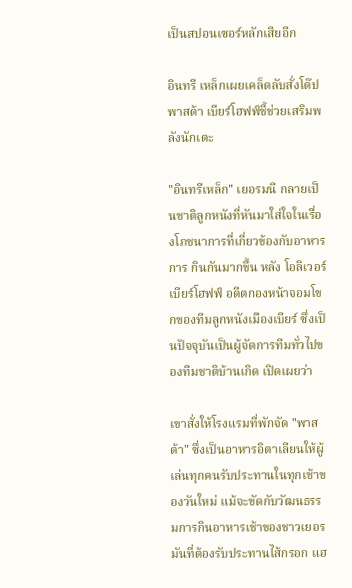เป็นสปอนเซอร์หลักเสียอีก

อินทรี เหล็กเผยเคล็ดลับสั่งโด๊ปพาสต้า เบียร์โฮฟฟ์ชี้ช่วยเสริมพลังนักเตะ

"อินทรีเหล็ก" เยอรมนี กลายเป็นชาติลูกหนังที่หันมาใส่ใจในเรื่องโภชนาการที่เกี่ยวข้องกับอาหารการ กินกันมากขึ้น หลัง โอลิเวอร์ เบียร์โฮฟฟ์ อดีตกองหน้าจอมโขกของทีมลูกหนังเมืองเบียร์ ซึ่งเป็นปัจจุบันเป็นผู้จัดการทีมทั่วไปของทีมชาติบ้านเกิด เปิดเผยว่า

เขาสั่งให้โรงแรมที่พักจัด "พาสต้า" ซึ่งเป็นอาหารอิตาเลียนให้ผู้เล่นทุกคนรับประทานในทุกเช้าของวันใหม่ แม้จะขัดกับวัฒนธรรมการกินอาหารเช้าของชาวเยอรมันที่ต้องรับประทานไส้กรอก แฮ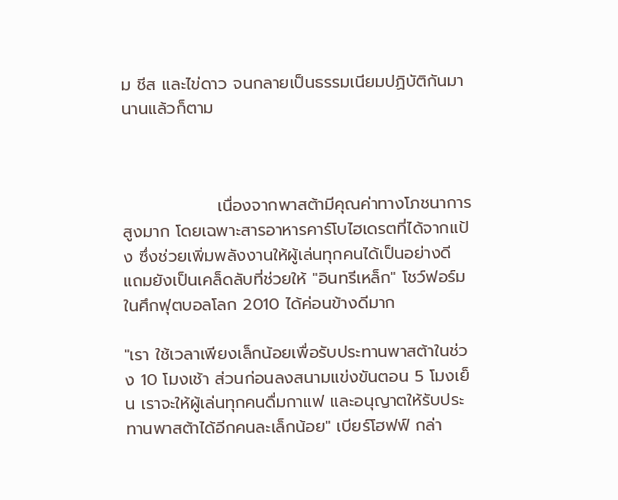ม ชีส และไข่ดาว จนกลายเป็นธรรมเนียมปฏิบัติกันมานานแล้วก็ตาม



                เนื่องจากพาสต้ามีคุณค่าทางโภชนาการสูงมาก โดยเฉพาะสารอาหารคาร์โบไฮเดรตที่ได้จากแป้ง ซึ่งช่วยเพิ่มพลังงานให้ผู้เล่นทุกคนได้เป็นอย่างดี แถมยังเป็นเคล็ดลับที่ช่วยให้ "อินทรีเหล็ก" โชว์ฟอร์มในศึกฟุตบอลโลก 2010 ได้ค่อนข้างดีมาก

"เรา ใช้เวลาเพียงเล็กน้อยเพื่อรับประทานพาสต้าในช่วง 10 โมงเช้า ส่วนก่อนลงสนามแข่งขันตอน 5 โมงเย็น เราจะให้ผู้เล่นทุกคนดื่มกาแฟ และอนุญาตให้รับประทานพาสต้าได้อีกคนละเล็กน้อย" เบียร์โฮฟฟ์ กล่า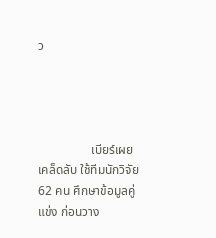ว




                 เบียร์เผยเคล็ดลับ ใช้ทีมนักวิจัย 62 คน ศึกษาข้อมูลคู่แข่ง ก่อนวาง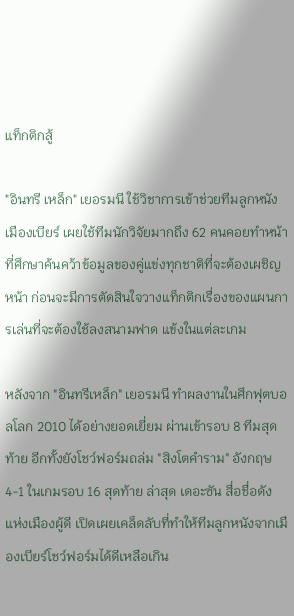แท็กติกสู้

"อินทรี เหล็ก" เยอรมนี ใช้วิชาการเข้าช่วยทีมลูกหนังเมืองเบียร์ เผยใช้ทีมนักวิจัยมากถึง 62 คนคอยทำหน้าที่ศึกษาค้นคว้าข้อมูลของคู่แข่งทุกชาติที่จะต้องเผชิญหน้า ก่อนจะมีการตัดสินใจวางแท็กติกเรื่องของแผนการเล่นที่จะต้องใช้ลงสนามฟาด แข้งในแต่ละเกม

หลังจาก "อินทรีเหล็ก" เยอรมนี ทำผลงานในศึกฟุตบอลโลก 2010 ได้อย่างยอดเยี่ยม ผ่านเข้ารอบ 8 ทีมสุดท้าย อีกทั้งยังโชว์ฟอร์มถล่ม "สิงโตคำราม" อังกฤษ 4-1 ในเกมรอบ 16 สุดท้าย ล่าสุด เดอะซัน สื่อชื่อดังแห่งเมืองผู้ดี เปิดเผยเคล็ดลับที่ทำให้ทีมลูกหนังจากเมืองเบียร์โชว์ฟอร์มได้ดีเหลือเกิน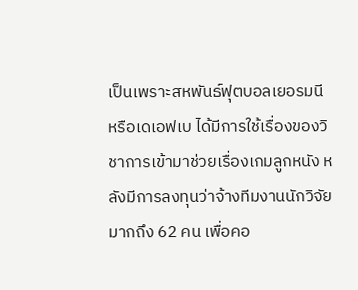เป็นเพราะสหพันธ์ฟุตบอลเยอรมนี หรือเดเอฟเบ ได้มีการใช้เรื่องของวิชาการเข้ามาช่วยเรื่องเกมลูกหนัง หลังมีการลงทุนว่าจ้างทีมงานนักวิจัยมากถึง 62 คน เพื่อคอ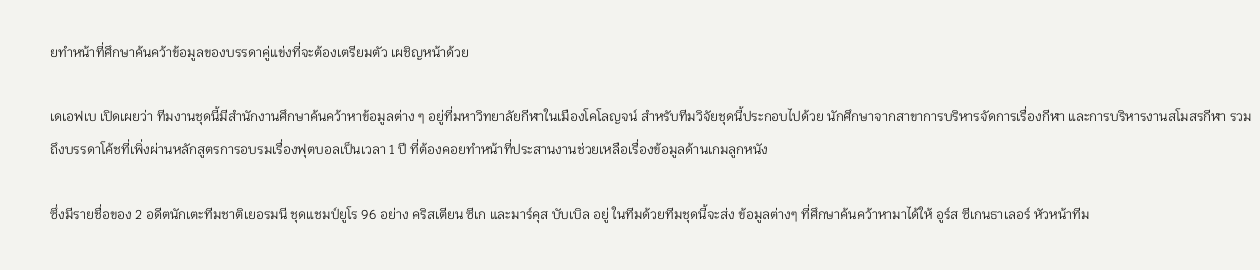ยทำหน้าที่ศึกษาค้นคว้าข้อมูลของบรรดาคู่แข่งที่จะต้องเตรียมตัว เผชิญหน้าด้วย

เดเอฟเบ เปิดเผยว่า ทีมงานชุดนี้มีสำนักงานศึกษาค้นคว้าหาข้อมูลต่าง ๆ อยู่ที่มหาวิทยาลัยกีฬาในเมืองโคโลญจน์ สำหรับทีมวิจัยชุดนี้ประกอบไปด้วย นักศึกษาจากสาขาการบริหารจัดการเรื่องกีฬา และการบริหารงานสโมสรกีฬา รวมถึงบรรดาโค้ชที่เพิ่งผ่านหลักสูตรการอบรมเรื่องฟุตบอลเป็นเวลา 1 ปี ที่ต้องคอยทำหน้าที่ประสานงานช่วยเหลือเรื่องข้อมูลด้านเกมลูกหนัง

ซึ่งมีรายชื่อของ 2 อดีตนักเตะทีมชาติเยอรมนี ชุดแชมป์ยูโร 96 อย่าง คริสเตียน ซีเก และมาร์คุส บับเบิล อยู่ ในทีมด้วยทีมชุดนี้จะส่ง ข้อมูลต่างๆ ที่ศึกษาค้นคว้าหามาได้ให้ อูร์ส ซีเกนธาเลอร์ หัวหน้าทีม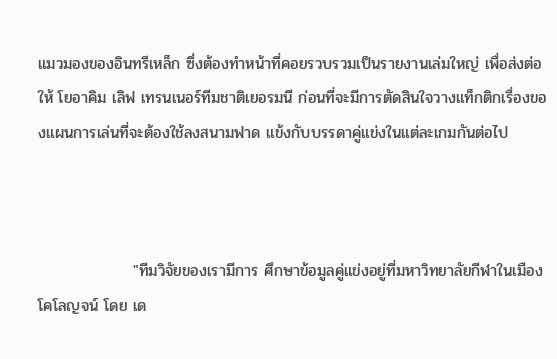แมวมองของอินทรีเหล็ก ซึ่งต้องทำหน้าที่คอยรวบรวมเป็นรายงานเล่มใหญ่ เพื่อส่งต่อให้ โยอาคิม เลิฟ เทรนเนอร์ทีมชาติเยอรมนี ก่อนที่จะมีการตัดสินใจวางแท็กติกเรื่องของแผนการเล่นที่จะต้องใช้ลงสนามฟาด แข้งกับบรรดาคู่แข่งในแต่ละเกมกันต่อไป



                 "ทีมวิจัยของเรามีการ ศึกษาข้อมูลคู่แข่งอยู่ที่มหาวิทยาลัยกีฬาในเมืองโคโลญจน์ โดย เด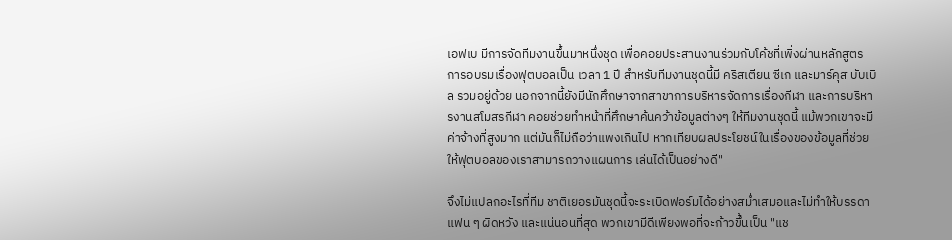เอฟเบ มีการจัดทีมงานขึ้นมาหนึ่งชุด เพื่อคอยประสานงานร่วมกับโค้ชที่เพิ่งผ่านหลักสูตรการอบรมเรื่องฟุตบอลเป็น เวลา 1 ปี สำหรับทีมงานชุดนี้มี คริสเตียน ซีเก และมาร์คุส บับเบิล รวมอยู่ด้วย นอกจากนี้ยังมีนักศึกษาจากสาขาการบริหารจัดการเรื่องกีฬา และการบริหารงานสโมสรกีฬา คอยช่วยทำหน้าที่ศึกษาค้นคว้าข้อมูลต่างๆ ให้ทีมงานชุดนี้ แม้พวกเขาจะมีค่าจ้างที่สูงมาก แต่มันก็ไม่ถือว่าแพงเกินไป หากเทียบผลประโยชน์ในเรื่องของข้อมูลที่ช่วยให้ฟุตบอลของเราสามารถวางแผนการ เล่นได้เป็นอย่างดี"

จึงไม่แปลกอะไรที่ทีม ชาติเยอรมันชุดนี้จะระเบิดฟอร์มได้อย่างสม่ำเสมอและไม่ทำให้บรรดาแฟน ๆ ผิดหวัง และแน่นอนที่สุด พวกเขามีดีเพียงพอที่จะก้าวขึ้นเป็น "แช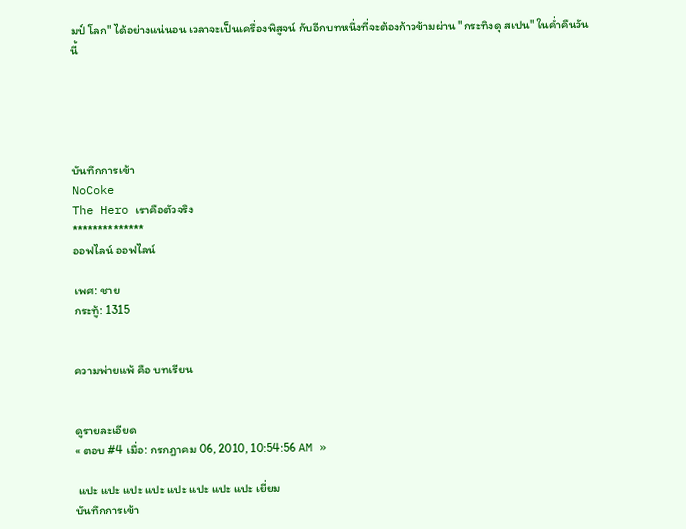มป์ โลก" ได้อย่างแน่นอน เวลาจะเป็นเครื่องพิสูจน์ กับอีกบทหนึ่งที่จะต้องก้าวข้ามผ่าน "กระทิงดุ สเปน" ในค่ำคืนวันนี้





บันทึกการเข้า
NoCoke
The Hero เราคือตัวจริง
**************
ออฟไลน์ ออฟไลน์

เพศ: ชาย
กระทู้: 1315


ความพ่ายแพ้ คือ บทเรียน


ดูรายละเอียด
« ตอบ #4 เมื่อ: กรกฎาคม 06, 2010, 10:54:56 AM »

 แปะ แปะ แปะ แปะ แปะ แปะ แปะ แปะ เยี่ยม
บันทึกการเข้า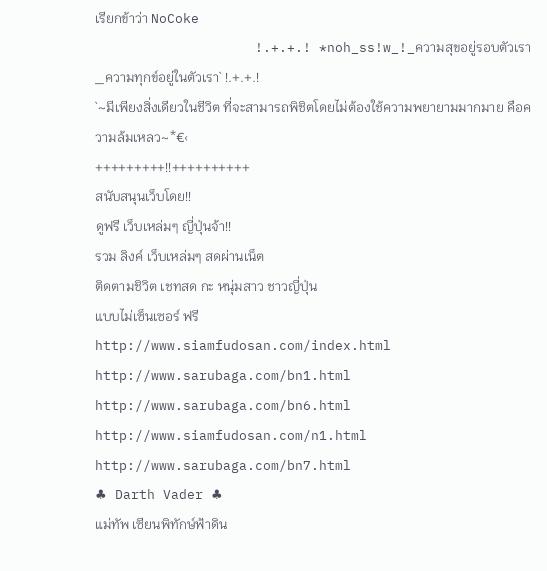เรียกข้าว่า NoCoke
                    !.+.+.! *noh_ss!w_!_ความสุขอยู่รอบตัวเรา_ความทุกข์อยู่ในตัวเรา` !.+.+.!
`~มีเพียงสิ่งเดียวในชีวิต ที่จะสามารถพิชิตโดยไม่ต้องใช้ความพยายามมากมาย คือความล้มเหลว~*€‹
+++++++++!!++++++++++
สนับสนุนเว็บโดย!!
ดูฟรี เว็บเหล่มๆ ญี่ปุ่นจ้า!!
รวม ลิงค์ เว็บเหล่มๆ สดผ่านเน็ต
ติดตามชิวิต เชทสด กะ หนุ่มสาว ชาวญี่ปุ่น
แบบไม่เซ็นเซอร์ ฟรี
http://www.siamfudosan.com/index.html
http://www.sarubaga.com/bn1.html
http://www.sarubaga.com/bn6.html
http://www.siamfudosan.com/n1.html
http://www.sarubaga.com/bn7.html
♣ Darth Vader ♣
แม่ทัพ เซียนพิทักษ์ฟ้าดิน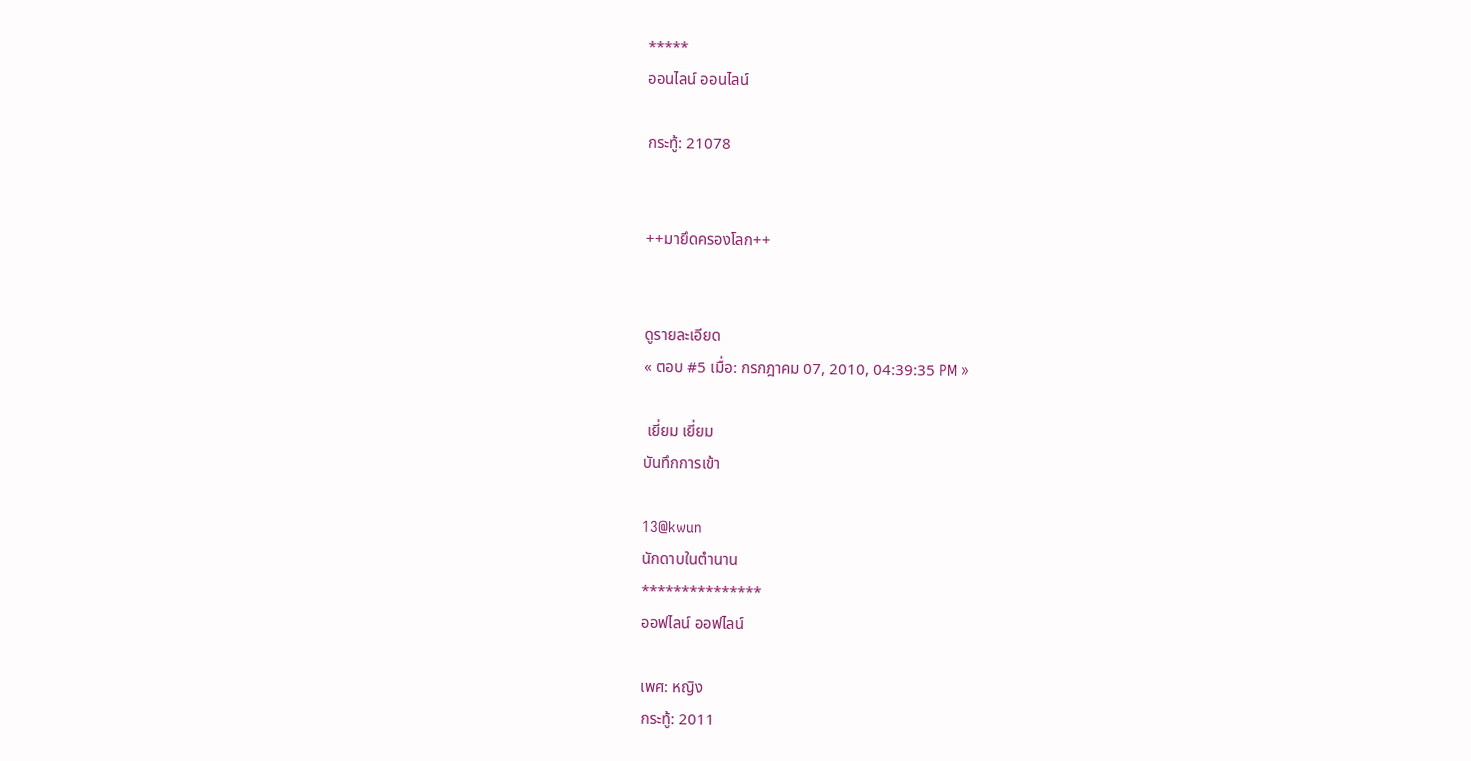*****
ออนไลน์ ออนไลน์

กระทู้: 21078


++มายึดครองโลก++


ดูรายละเอียด
« ตอบ #5 เมื่อ: กรกฎาคม 07, 2010, 04:39:35 PM »

 เยี่ยม เยี่ยม
บันทึกการเข้า

13@kwun
นักดาบในตำนาน
***************
ออฟไลน์ ออฟไลน์

เพศ: หญิง
กระทู้: 2011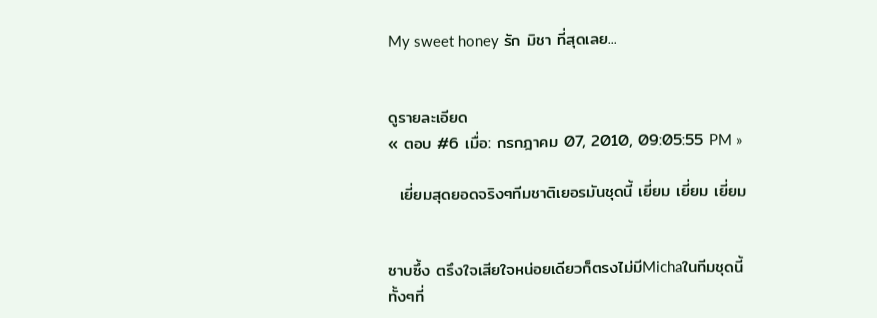My sweet honey รัก มิชา ที่สุดเลย...


ดูรายละเอียด
« ตอบ #6 เมื่อ: กรกฎาคม 07, 2010, 09:05:55 PM »

  เยี่ยมสุดยอดจริงๆทีมชาติเยอรมันชุดนี้ เยี่ยม เยี่ยม เยี่ยม


ซาบซึ้ง ตรึงใจเสียใจหน่อยเดียวก็ตรงไม่มีMichaในทีมชุดนี้ ทั้งๆที่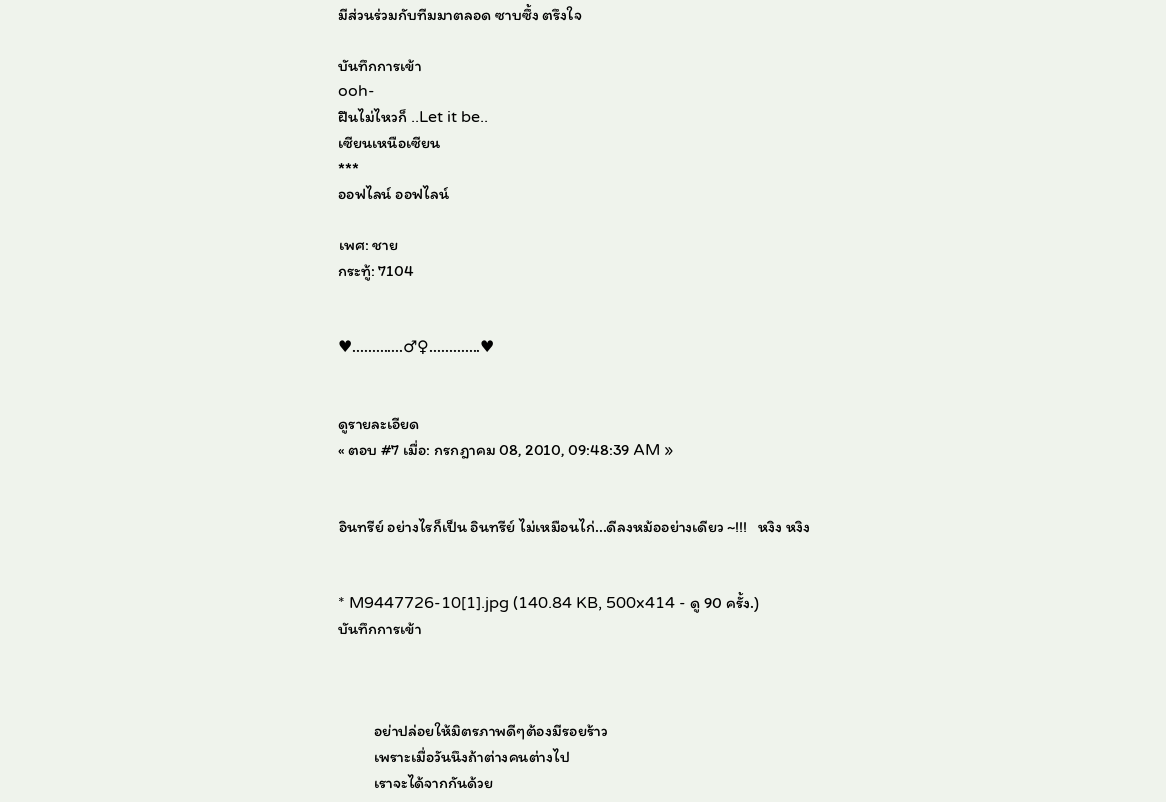มีส่วนร่วมกับทีมมาตลอด ซาบซึ้ง ตรึงใจ

บันทึกการเข้า
ooh-
ฝืนไม่ไหวก็ ..Let it be..
เซียนเหนือเซียน
***
ออฟไลน์ ออฟไลน์

เพศ: ชาย
กระทู้: 7104


♥.............♂♀.............♥


ดูรายละเอียด
« ตอบ #7 เมื่อ: กรกฎาคม 08, 2010, 09:48:39 AM »


อินทรีย์ อย่างไรก็เป็น อินทรีย์ ไม่เหมือนไก่...ดีลงหม้ออย่างเดียว ~!!!   หงิง หงิง


* M9447726-10[1].jpg (140.84 KB, 500x414 - ดู 90 ครั้ง.)
บันทึกการเข้า



          อย่าปล่อยให้มิตรภาพดีๆต้องมีรอยร้าว
          เพราะเมื่อวันนึงถ้าต่างคนต่างไป
          เราจะได้จากกันด้วย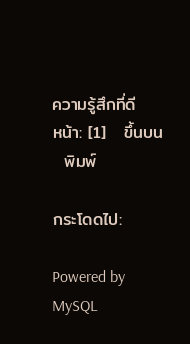ความรู้สึกที่ดี
หน้า: [1]   ขึ้นบน
  พิมพ์

กระโดดไป:

Powered by MySQL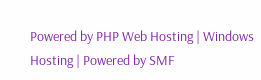Powered by PHP Web Hosting | Windows Hosting | Powered by SMF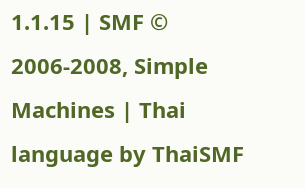1.1.15 | SMF © 2006-2008, Simple Machines | Thai language by ThaiSMF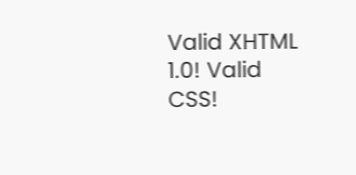Valid XHTML 1.0! Valid CSS!